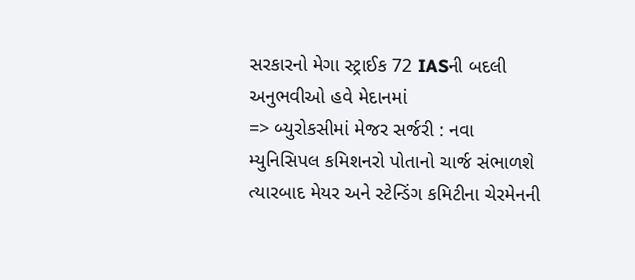સરકારનો મેગા સ્ટ્રાઈક 72 IASની બદલી અનુભવીઓ હવે મેદાનમાં
=> બ્યુરોકસીમાં મેજર સર્જરી : નવા મ્યુનિસિપલ કમિશનરો પોતાનો ચાર્જ સંભાળશે ત્યારબાદ મેયર અને સ્ટેન્ડિંગ કમિટીના ચેરમેનની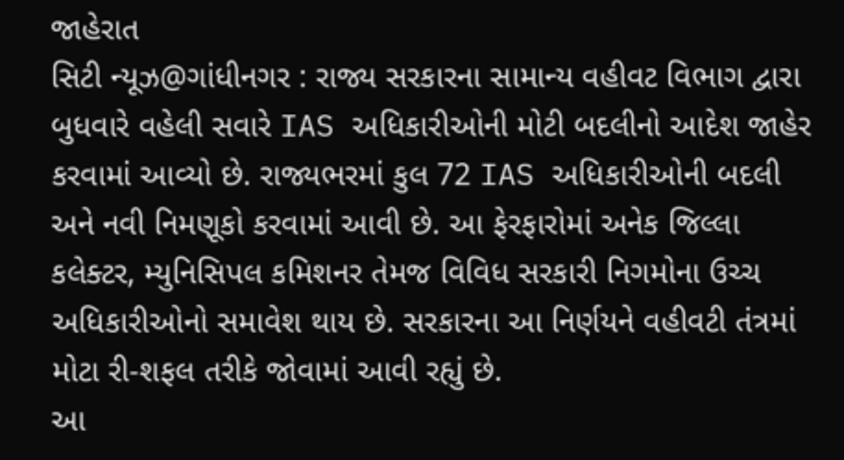જાહેરાત
સિટી ન્યૂઝ@ગાંધીનગર : રાજ્ય સરકારના સામાન્ય વહીવટ વિભાગ દ્વારા બુધવારે વહેલી સવારે IAS અધિકારીઓની મોટી બદલીનો આદેશ જાહેર કરવામાં આવ્યો છે. રાજ્યભરમાં કુલ 72 IAS અધિકારીઓની બદલી અને નવી નિમણૂકો કરવામાં આવી છે. આ ફેરફારોમાં અનેક જિલ્લા કલેક્ટર, મ્યુનિસિપલ કમિશનર તેમજ વિવિધ સરકારી નિગમોના ઉચ્ચ અધિકારીઓનો સમાવેશ થાય છે. સરકારના આ નિર્ણયને વહીવટી તંત્રમાં મોટા રી-શફલ તરીકે જોવામાં આવી રહ્યું છે.
આ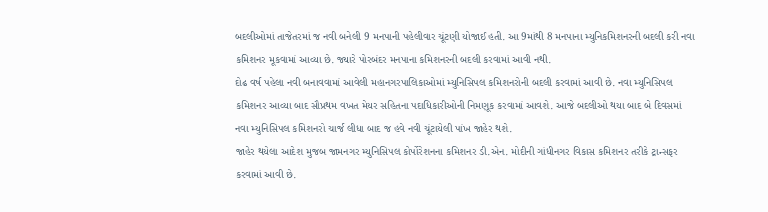બદલીઓમાં તાજેતરમાં જ નવી બનેલી 9 મનપાની પહેલીવાર ચૂંટણી યોજાઈ હતી. આ 9માંથી 8 મનપાના મ્યુનિકમિશનરની બદલી કરી નવા કમિશનર મૂકવામાં આવ્યા છે. જ્યારે પોરબંદર મનપાના કમિશનરની બદલી કરવામાં આવી નથી.
દોઢ વર્ષ પહેલા નવી બનાવવામાં આવેલી મહાનગરપાલિકાઓમાં મ્યુનિસિપલ કમિશનરોની બદલી કરવામાં આવી છે. નવા મ્યુનિસિપલ કમિશનર આવ્યા બાદ સૌપ્રથમ વખત મેયર સહિતના પદાધિકારીઓની નિમણૂક કરવામાં આવશે. આજે બદલીઓ થયા બાદ બે દિવસમાં નવા મ્યુનિસિપલ કમિશનરો ચાર્જ લીધા બાદ જ હવે નવી ચૂંટાયેલી પાંખ જાહેર થશે.
જાહેર થયેલા આદેશ મુજબ જામનગર મ્યુનિસિપલ કોર્પોરેશનના કમિશનર ડી.એન. મોદીની ગાંધીનગર વિકાસ કમિશનર તરીકે ટ્રાન્સફર કરવામાં આવી છે.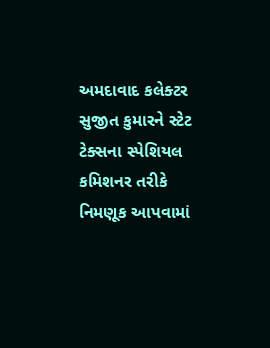અમદાવાદ કલેક્ટર સુજીત કુમારને સ્ટેટ ટેક્સના સ્પેશિયલ કમિશનર તરીકે નિમણૂક આપવામાં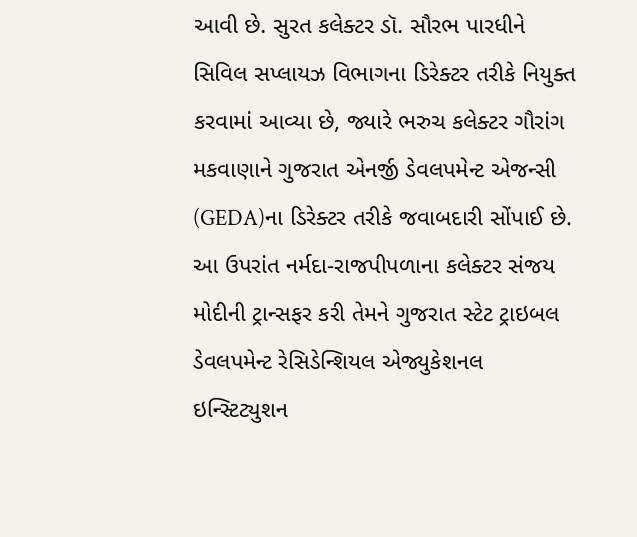આવી છે. સુરત કલેક્ટર ડૉ. સૌરભ પારધીને સિવિલ સપ્લાયઝ વિભાગના ડિરેક્ટર તરીકે નિયુક્ત કરવામાં આવ્યા છે, જ્યારે ભરુચ કલેક્ટર ગૌરાંગ મકવાણાને ગુજરાત એનર્જી ડેવલપમેન્ટ એજન્સી (GEDA)ના ડિરેક્ટર તરીકે જવાબદારી સોંપાઈ છે.
આ ઉપરાંત નર્મદા-રાજપીપળાના કલેક્ટર સંજય મોદીની ટ્રાન્સફર કરી તેમને ગુજરાત સ્ટેટ ટ્રાઇબલ ડેવલપમેન્ટ રેસિડેન્શિયલ એજ્યુકેશનલ ઇન્સ્ટિટ્યુશન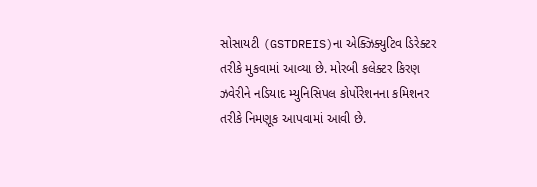સોસાયટી (GSTDREIS)ના એક્ઝિક્યુટિવ ડિરેક્ટર તરીકે મુકવામાં આવ્યા છે. મોરબી કલેક્ટર કિરણ ઝવેરીને નડિયાદ મ્યુનિસિપલ કોર્પોરેશનના કમિશનર તરીકે નિમણૂક આપવામાં આવી છે.